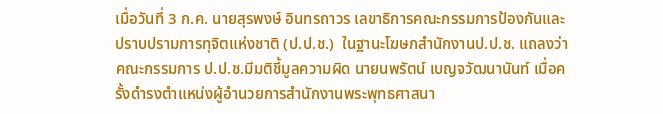เมื่อวันที่ 3 ก.ค. นายสุรพงษ์ อินทรถาวร เลขาธิการคณะกรรมการป้องกันและปราบปรามการทุจิตแห่งชาติ (ป.ป.ช.)  ในฐานะโฆษกสำนักงานป.ป.ช. แถลงว่า คณะกรรมการ ป.ป.ช.มีมติชี้มูลความผิด นายนพรัตน์ เบญจวัฒนานันท์ เมื่อครั้งดำรงตำแหน่งผู้อำนวยการสำนักงานพระพุทธศาสนา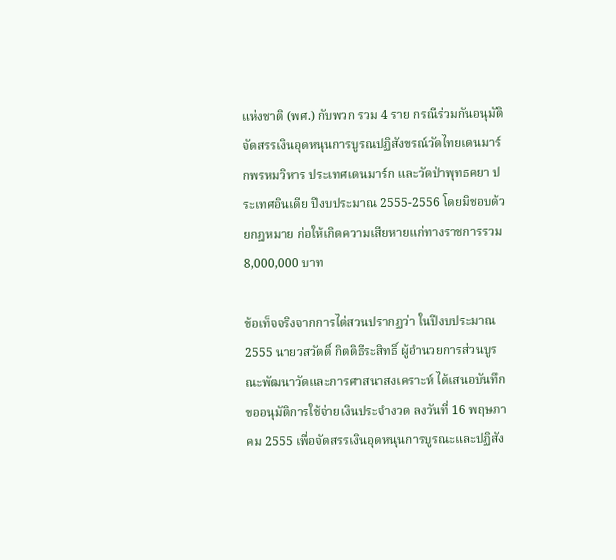แห่งชาติ (พศ.) กับพวก รวม 4 ราย กรณีร่วมกันอนุมัติจัดสรรเงินอุดหนุนการบูรณปฏิสังขรณ์วัดไทยเดนมาร์กพรหมวิหาร ประเทศเดนมาร์ก และวัดป่าพุทธคยา ประเทศอินเดีย ปีงบประมาณ 2555-2556 โดยมิชอบด้วยกฎหมาย ก่อให้เกิดความเสียหายแก่ทางราชการรวม 8,000,000 บาท

ข้อเท็จจริงจากการไต่สวนปรากฏว่า ในปีงบประมาณ 2555 นายวสวัตติ์ กิตติธีระสิทธิ์ ผู้อำนวยการส่วนบูรณะพัฒนาวัดและการศาสนาสงเคราะห์ ได้เสนอบันทึกขออนุมัติการใช้จ่ายเงินประจำงวด ลงวันที่ 16 พฤษภาคม 2555 เพื่อจัดสรรเงินอุดหนุนการบูรณะและปฏิสัง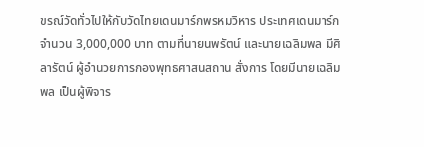ขรณ์วัดทั่วไปให้กับวัดไทยเดนมาร์กพรหมวิหาร ประเทศเดนมาร์ก จำนวน 3,000,000 บาท ตามที่นายนพรัตน์ และนายเฉลิมพล มีศิลารัตน์ ผู้อำนวยการกองพุทธศาสนสถาน สั่งการ โดยมีนายเฉลิมพล เป็นผู้พิจาร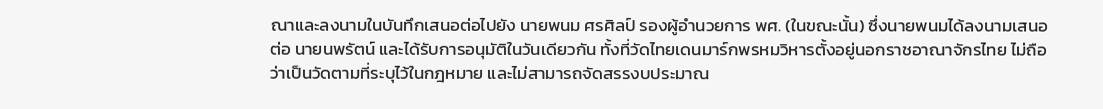ณาและลงนามในบันทึกเสนอต่อไปยัง นายพนม ศรศิลป์ รองผู้อำนวยการ พศ. (ในขณะนั้น) ซึ่งนายพนมได้ลงนามเสนอต่อ นายนพรัตน์ และได้รับการอนุมัติในวันเดียวกัน ทั้งที่วัดไทยเดนมาร์กพรหมวิหารตั้งอยู่นอกราชอาณาจักรไทย ไม่ถือว่าเป็นวัดตามที่ระบุไว้ในกฎหมาย และไม่สามารถจัดสรรงบประมาณ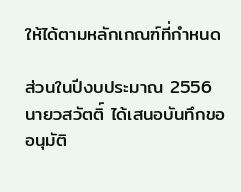ให้ได้ตามหลักเกณฑ์ที่กำหนด

ส่วนในปีงบประมาณ 2556 นายวสวัตติ์ ได้เสนอบันทึกขออนุมัติ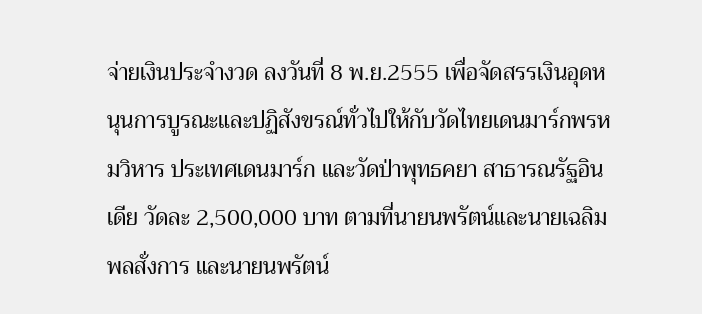จ่ายเงินประจำงวด ลงวันที่ 8 พ.ย.2555 เพื่อจัดสรรเงินอุดหนุนการบูรณะและปฏิสังขรณ์ทั่วไปให้กับวัดไทยเดนมาร์กพรหมวิหาร ประเทศเดนมาร์ก และวัดป่าพุทธคยา สาธารณรัฐอินเดีย วัดละ 2,500,000 บาท ตามที่นายนพรัตน์และนายเฉลิมพลสั่งการ และนายนพรัตน์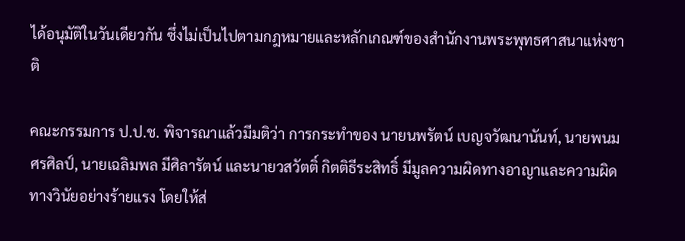ได้อนุมัติในวันเดียวกัน ซึ่งไม่เป็นไปตามกฎหมายและหลักเกณฑ์ของสำนักงานพระพุทธศาสนาแห่งชาติ

คณะกรรมการ ป.ป.ช. พิจารณาแล้วมีมติว่า การกระทำของ นายนพรัตน์ เบญจวัฒนานันท์, นายพนม ศรศิลป์, นายเฉลิมพล มีศิลารัตน์ และนายวสวัตติ์ กิตติธีระสิทธิ์ มีมูลความผิดทางอาญาและความผิดทางวินัยอย่างร้ายแรง โดยให้ส่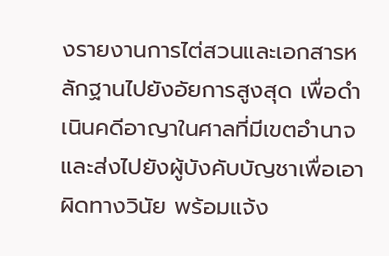งรายงานการไต่สวนและเอกสารหลักฐานไปยังอัยการสูงสุด เพื่อดำเนินคดีอาญาในศาลที่มีเขตอำนาจ และส่งไปยังผู้บังคับบัญชาเพื่อเอาผิดทางวินัย พร้อมแจ้ง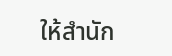ให้สำนัก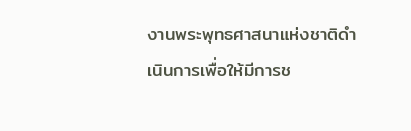งานพระพุทธศาสนาแห่งชาติดำเนินการเพื่อให้มีการช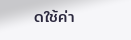ดใช้ค่า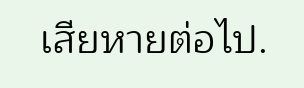เสียหายต่อไป.